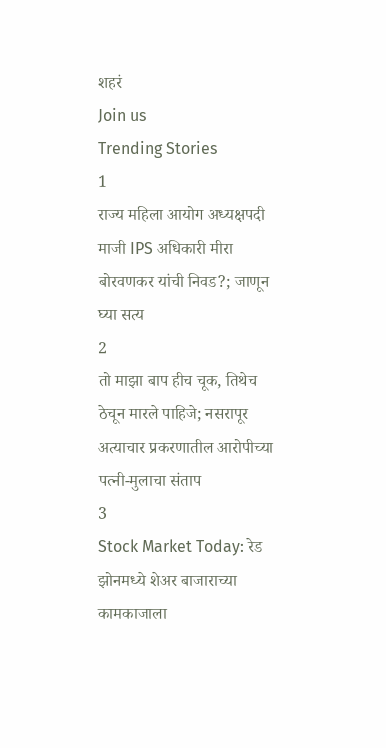शहरं
Join us
Trending Stories
1
राज्य महिला आयोग अध्यक्षपदी माजी IPS अधिकारी मीरा बोरवणकर यांची निवड?; जाणून घ्या सत्य
2
तो माझा बाप हीच चूक, तिथेच ठेचून मारले पाहिजे; नसरापूर अत्याचार प्रकरणातील आरोपीच्या पत्नी-मुलाचा संताप
3
Stock Market Today: रेड झोनमध्ये शेअर बाजाराच्या कामकाजाला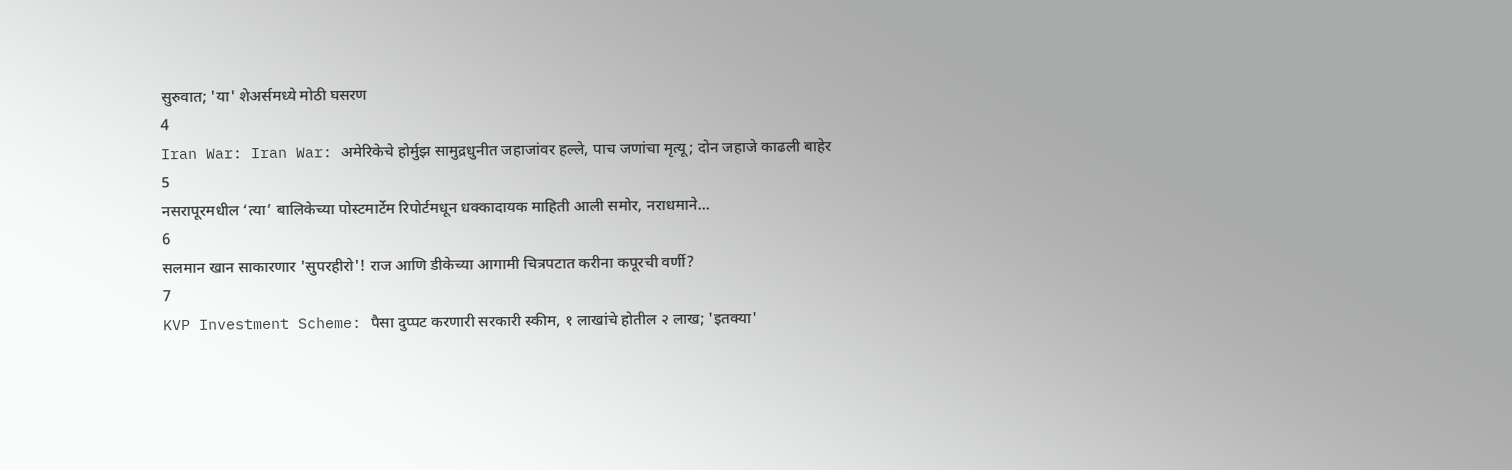सुरुवात; 'या' शेअर्समध्ये मोठी घसरण
4
Iran War: Iran War: अमेरिकेचे होर्मुझ सामुद्रधुनीत जहाजांवर हल्ले, पाच जणांचा मृत्यू; दोन जहाजे काढली बाहेर
5
नसरापूरमधील ‘त्या’ बालिकेच्या पोस्टमार्टेम रिपोर्टमधून धक्कादायक माहिती आली समोर, नराधमाने…
6
सलमान खान साकारणार 'सुपरहीरो'! राज आणि डीकेच्या आगामी चित्रपटात करीना कपूरची वर्णी?
7
KVP Investment Scheme: पैसा दुप्पट करणारी सरकारी स्कीम, १ लाखांचे होतील २ लाख; 'इतक्या'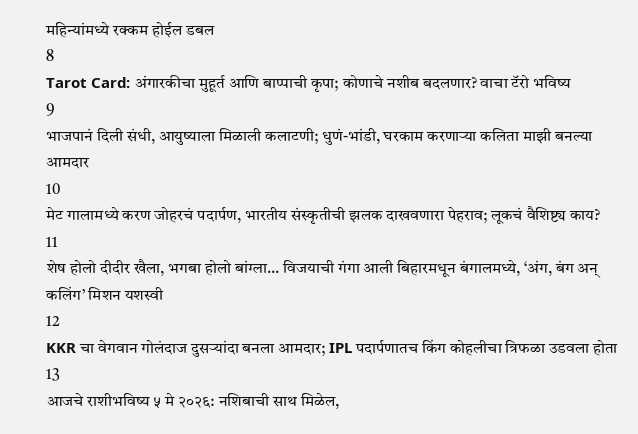महिन्यांमध्ये रक्कम होईल डबल
8
Tarot Card: अंगारकीचा मुहूर्त आणि बाप्पाची कृपा; कोणाचे नशीब बदलणार? वाचा टॅरो भविष्य
9
भाजपानं दिली संधी, आयुष्याला मिळाली कलाटणी; धुणं-भांडी, घरकाम करणाऱ्या कलिता माझी बनल्या आमदार
10
मेट गालामध्ये करण जोहरचं पदार्पण, भारतीय संस्कृतीची झलक दाखवणारा पेहराव; लूकचं वैशिष्ट्य काय?
11
शेष होलो दीदीर खैला, भगबा होलो बांग्ला... विजयाची गंगा आली बिहारमधून बंगालमध्ये, ‘अंग, बंग अन् कलिंग’ मिशन यशस्वी
12
KKR चा वेगवान गोलंदाज दुसऱ्यांदा बनला आमदार; IPL पदार्पणातच किंग कोहलीचा त्रिफळा उडवला होता
13
आजचे राशीभविष्य ५ मे २०२६: नशिबाची साथ मिळेल,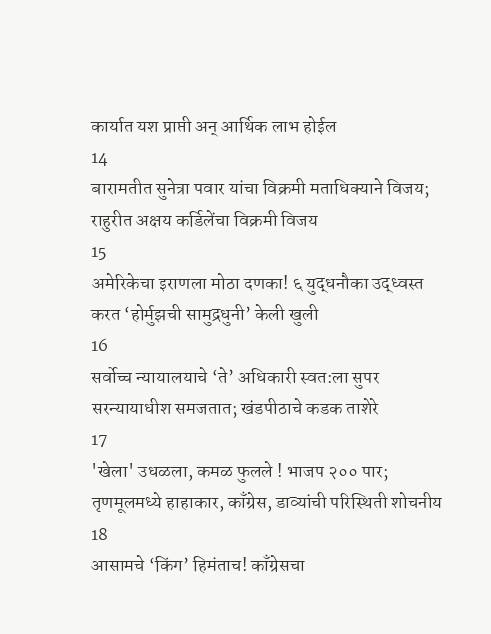कार्यात यश प्राप्ती अन् आर्थिक लाभ होईल
14
बारामतीत सुनेत्रा पवार यांचा विक्रमी मताधिक्याने विजय; राहुरीत अक्षय कर्डिलेंचा विक्रमी विजय
15
अमेरिकेचा इराणला मोठा दणका! ६ युद्धनौका उद्ध्वस्त करत ‘होर्मुझची सामुद्रधुनी’ केली खुली
16
सर्वोच्च न्यायालयाचे ‘ते’ अधिकारी स्वत:ला सुपर सरन्यायाधीश समजतात; खंडपीठाचे कडक ताशेरे
17
'खेला' उधळला, कमळ फुलले ! भाजप २०० पार; तृणमूलमध्ये हाहाकार, काँग्रेस, डाव्यांची परिस्थिती शोचनीय
18
आसामचे ‘किंग’ हिमंताच! काँग्रेसचा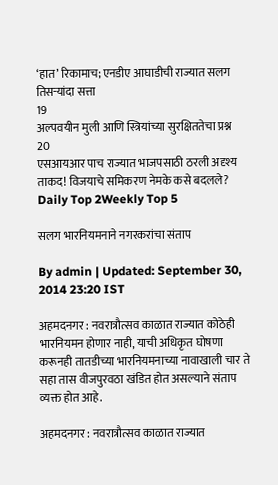‘हात’ रिकामाच; एनडीए आघाडीची राज्यात सलग तिसऱ्यांदा सत्ता
19
अल्पवयीन मुली आणि स्त्रियांच्या सुरक्षिततेचा प्रश्न
20
एसआयआर पाच राज्यात भाजपसाठी ठरली अदृश्य ताकद! विजयाचे समिकरण नेमके कसे बदलले?
Daily Top 2Weekly Top 5

सलग भारनियमनाने नगरकरांचा संताप

By admin | Updated: September 30, 2014 23:20 IST

अहमदनगर : नवरात्रौत्सव काळात राज्यात कोठेही भारनियमन होणार नाही, याची अधिकृत घोषणा करूनही तातडीच्या भारनियमनाच्या नावाखाली चार ते सहा तास वीजपुरवठा खंडित होत असल्याने संताप व्यक्त होत आहे.

अहमदनगर : नवरात्रौत्सव काळात राज्यात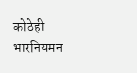कोठेही भारनियमन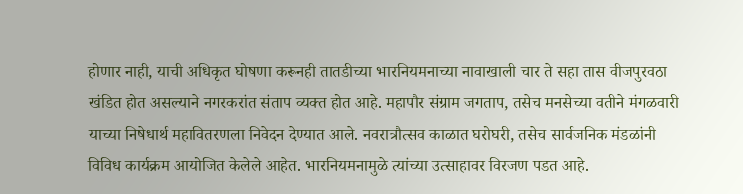होणार नाही, याची अधिकृत घोषणा करूनही तातडीच्या भारनियमनाच्या नावाखाली चार ते सहा तास वीजपुरवठा खंडित होत असल्याने नगरकरांत संताप व्यक्त होत आहे. महापौर संग्राम जगताप, तसेच मनसेच्या वतीने मंगळवारी याच्या निषेधार्थ महावितरणला निवेदन देण्यात आले. नवरात्रौत्सव काळात घरोघरी, तसेच सार्वजनिक मंडळांनी विविध कार्यक्रम आयोजित केलेले आहेत. भारनियमनामुळे त्यांच्या उत्साहावर विरजण पडत आहे.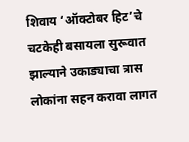शिवाय ‘ऑक्टोबर हिट’चे चटकेही बसायला सुरूवात झाल्याने उकाड्याचा त्रास लोकांना सहन करावा लागत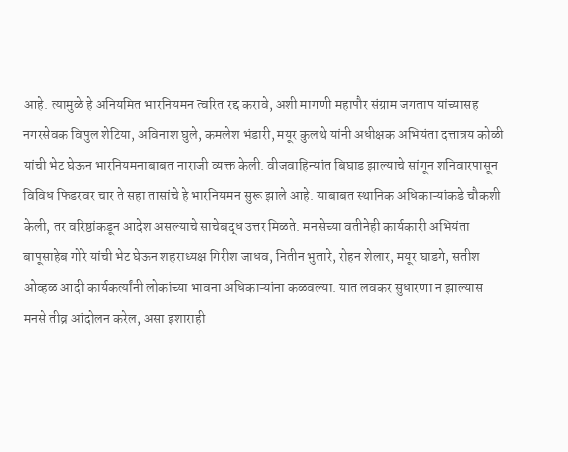आहे. त्यामुळे हे अनियमित भारनियमन त्वरित रद्द करावे, अशी मागणी महापौर संग्राम जगताप यांच्यासह नगरसेवक विपुल शेटिया, अविनाश घुले, कमलेश भंडारी, मयूर कुलथे यांनी अधीक्षक अभियंता दत्तात्रय कोळी यांची भेट घेऊन भारनियमनाबाबत नाराजी व्यक्त केली. वीजवाहिन्यांत बिघाड झाल्याचे सांगून शनिवारपासून विविध फिडरवर चार ते सहा तासांचे हे भारनियमन सुरू झाले आहे. याबाबत स्थानिक अधिकाऱ्यांकडे चौकशी केली, तर वरिष्ठांकडून आदेश असल्याचे साचेबद्ध उत्तर मिळते. मनसेच्या वतीनेही कार्यकारी अभियंता बापूसाहेब गोरे यांची भेट घेऊन शहराध्यक्ष गिरीश जाधव, नितीन भुतारे, रोहन शेलार, मयूर घाडगे, सतीश ओव्हळ आदी कार्यकर्त्यांनी लोकांच्या भावना अधिकाऱ्यांना कळवल्या. यात लवकर सुधारणा न झाल्यास मनसे तीव्र आंदोलन करेल, असा इशाराही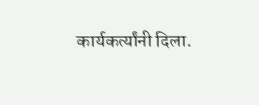कार्यकर्त्यांनी दिला.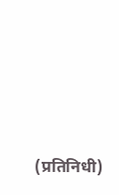(प्रतिनिधी)